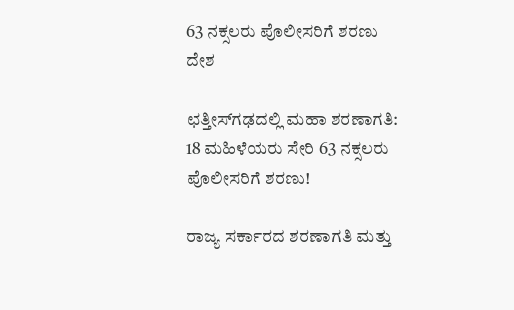63 ನಕ್ಸಲರು ಪೊಲೀಸರಿಗೆ ಶರಣು
ದೇಶ

ಛತ್ತೀಸ್‌ಗಢದಲ್ಲಿ ಮಹಾ ಶರಣಾಗತಿ: 18 ಮಹಿಳೆಯರು ಸೇರಿ 63 ನಕ್ಸಲರು ಪೊಲೀಸರಿಗೆ ಶರಣು!

ರಾಜ್ಯ ಸರ್ಕಾರದ ಶರಣಾಗತಿ ಮತ್ತು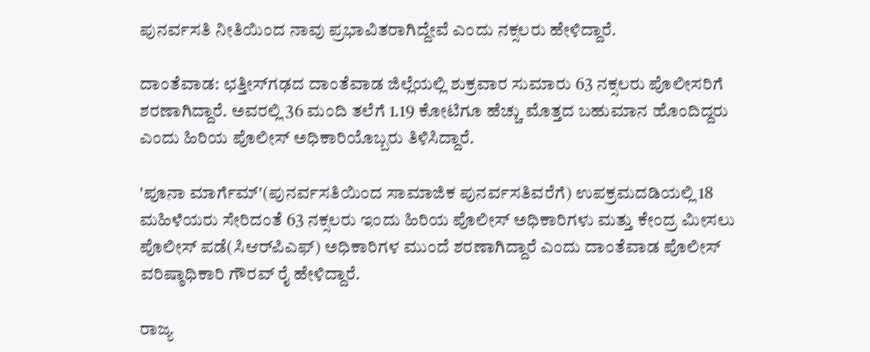ಪುನರ್ವಸತಿ ನೀತಿಯಿಂದ ನಾವು ಪ್ರಭಾವಿತರಾಗಿದ್ದೇವೆ ಎಂದು ನಕ್ಸಲರು ಹೇಳಿದ್ದಾರೆ.

ದಾಂತೆವಾಡ: ಛತ್ತೀಸ್‌ಗಢದ ದಾಂತೆವಾಡ ಜಿಲ್ಲೆಯಲ್ಲಿ ಶುಕ್ರವಾರ ಸುಮಾರು 63 ನಕ್ಸಲರು ಪೊಲೀಸರಿಗೆ ಶರಣಾಗಿದ್ದಾರೆ. ಅವರಲ್ಲಿ 36 ಮಂದಿ ತಲೆಗೆ 1.19 ಕೋಟಿಗೂ ಹೆಚ್ಚು ಮೊತ್ತದ ಬಹುಮಾನ ಹೊಂದಿದ್ದರು ಎಂದು ಹಿರಿಯ ಪೊಲೀಸ್ ಅಧಿಕಾರಿಯೊಬ್ಬರು ತಿಳಿಸಿದ್ದಾರೆ.

'ಪೂನಾ ಮಾರ್ಗೆಮ್'(ಪುನರ್ವಸತಿಯಿಂದ ಸಾಮಾಜಿಕ ಪುನರ್ವಸತಿವರೆಗೆ) ಉಪಕ್ರಮದಡಿಯಲ್ಲಿ 18 ಮಹಿಳೆಯರು ಸೇರಿದಂತೆ 63 ನಕ್ಸಲರು ಇಂದು ಹಿರಿಯ ಪೊಲೀಸ್ ಅಧಿಕಾರಿಗಳು ಮತ್ತು ಕೇಂದ್ರ ಮೀಸಲು ಪೊಲೀಸ್ ಪಡೆ(ಸಿಆರ್‌ಪಿಎಫ್) ಅಧಿಕಾರಿಗಳ ಮುಂದೆ ಶರಣಾಗಿದ್ದಾರೆ ಎಂದು ದಾಂತೆವಾಡ ಪೊಲೀಸ್ ವರಿಷ್ಠಾಧಿಕಾರಿ ಗೌರವ್ ರೈ ಹೇಳಿದ್ದಾರೆ.

ರಾಜ್ಯ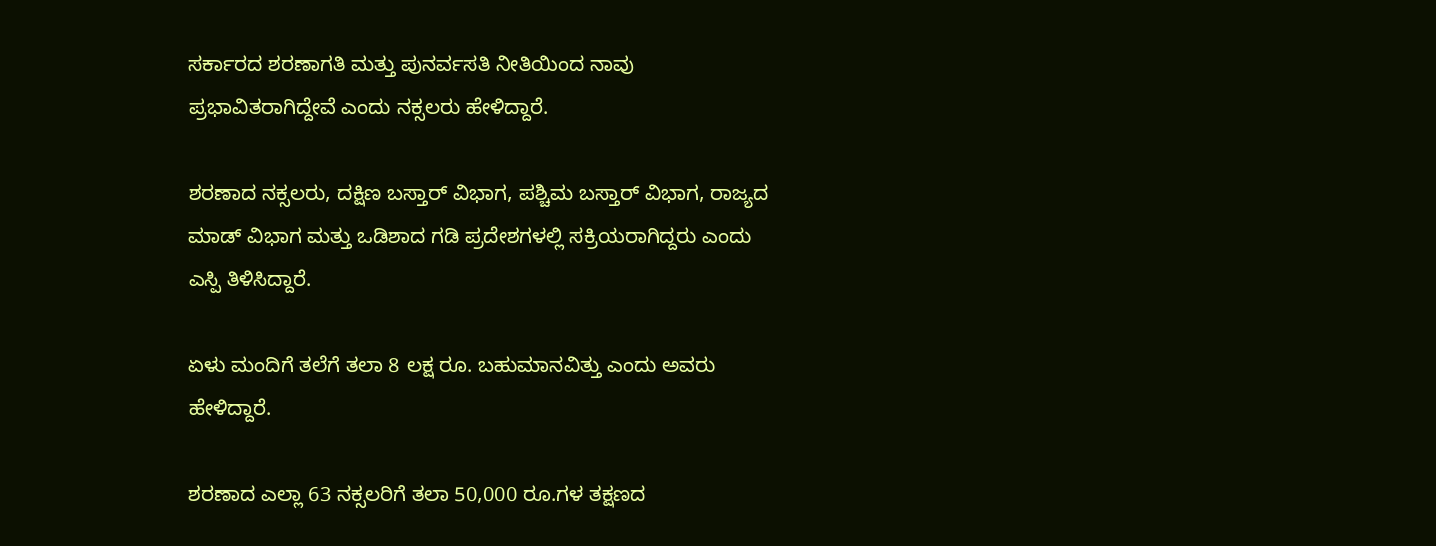ಸರ್ಕಾರದ ಶರಣಾಗತಿ ಮತ್ತು ಪುನರ್ವಸತಿ ನೀತಿಯಿಂದ ನಾವು ಪ್ರಭಾವಿತರಾಗಿದ್ದೇವೆ ಎಂದು ನಕ್ಸಲರು ಹೇಳಿದ್ದಾರೆ.

ಶರಣಾದ ನಕ್ಸಲರು, ದಕ್ಷಿಣ ಬಸ್ತಾರ್ ವಿಭಾಗ, ಪಶ್ಚಿಮ ಬಸ್ತಾರ್ ವಿಭಾಗ, ರಾಜ್ಯದ ಮಾಡ್ ವಿಭಾಗ ಮತ್ತು ಒಡಿಶಾದ ಗಡಿ ಪ್ರದೇಶಗಳಲ್ಲಿ ಸಕ್ರಿಯರಾಗಿದ್ದರು ಎಂದು ಎಸ್ಪಿ ತಿಳಿಸಿದ್ದಾರೆ.

ಏಳು ಮಂದಿಗೆ ತಲೆಗೆ ತಲಾ 8 ಲಕ್ಷ ರೂ. ಬಹುಮಾನವಿತ್ತು ಎಂದು ಅವರು ಹೇಳಿದ್ದಾರೆ.

ಶರಣಾದ ಎಲ್ಲಾ 63 ನಕ್ಸಲರಿಗೆ ತಲಾ 50,000 ರೂ.ಗಳ ತಕ್ಷಣದ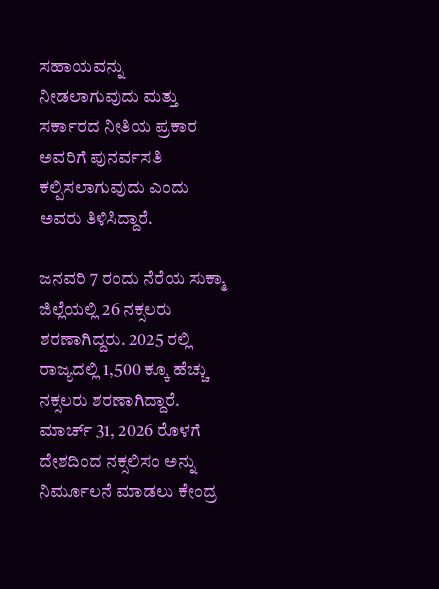ಸಹಾಯವನ್ನು ನೀಡಲಾಗುವುದು ಮತ್ತು ಸರ್ಕಾರದ ನೀತಿಯ ಪ್ರಕಾರ ಅವರಿಗೆ ಪುನರ್ವಸತಿ ಕಲ್ಪಿಸಲಾಗುವುದು ಎಂದು ಅವರು ತಿಳಿಸಿದ್ದಾರೆ.

ಜನವರಿ 7 ರಂದು ನೆರೆಯ ಸುಕ್ಮಾ ಜಿಲ್ಲೆಯಲ್ಲಿ 26 ನಕ್ಸಲರು ಶರಣಾಗಿದ್ದರು. 2025 ರಲ್ಲಿ ರಾಜ್ಯದಲ್ಲಿ 1,500 ಕ್ಕೂ ಹೆಚ್ಚು ನಕ್ಸಲರು ಶರಣಾಗಿದ್ದಾರೆ. ಮಾರ್ಚ್ 31, 2026 ರೊಳಗೆ ದೇಶದಿಂದ ನಕ್ಸಲಿಸಂ ಅನ್ನು ನಿರ್ಮೂಲನೆ ಮಾಡಲು ಕೇಂದ್ರ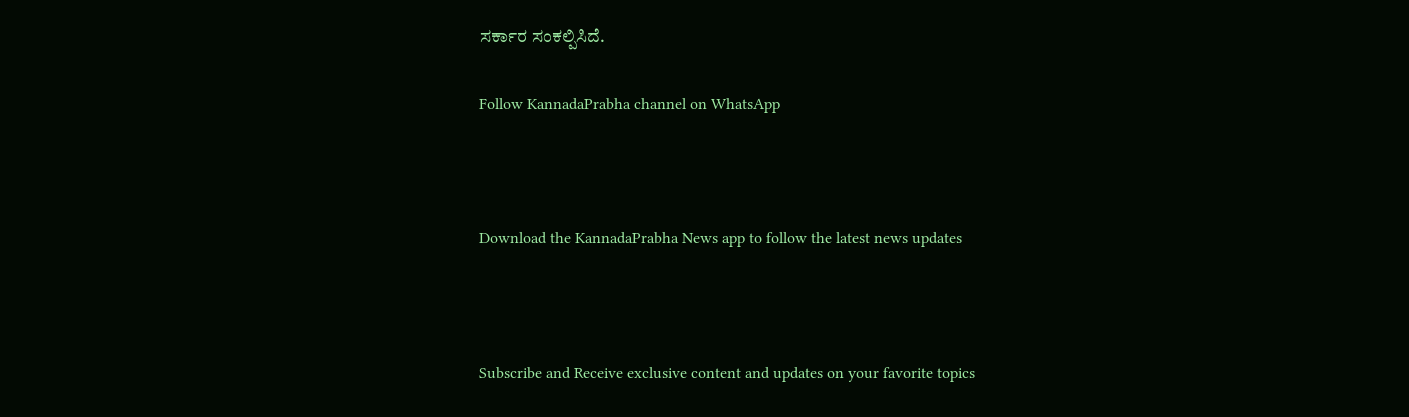ಸರ್ಕಾರ ಸಂಕಲ್ಪಿಸಿದೆ.

Follow KannadaPrabha channel on WhatsApp



Download the KannadaPrabha News app to follow the latest news updates



Subscribe and Receive exclusive content and updates on your favorite topics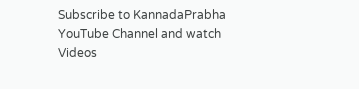Subscribe to KannadaPrabha YouTube Channel and watch Videos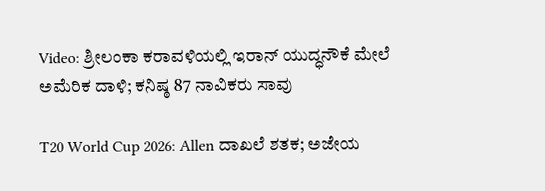Video: ಶ್ರೀಲಂಕಾ ಕರಾವಳಿಯಲ್ಲಿ ಇರಾನ್ ಯುದ್ಧನೌಕೆ ಮೇಲೆ ಅಮೆರಿಕ ದಾಳಿ; ಕನಿಷ್ಠ 87 ನಾವಿಕರು ಸಾವು

T20 World Cup 2026: Allen ದಾಖಲೆ ಶತಕ; ಅಜೇಯ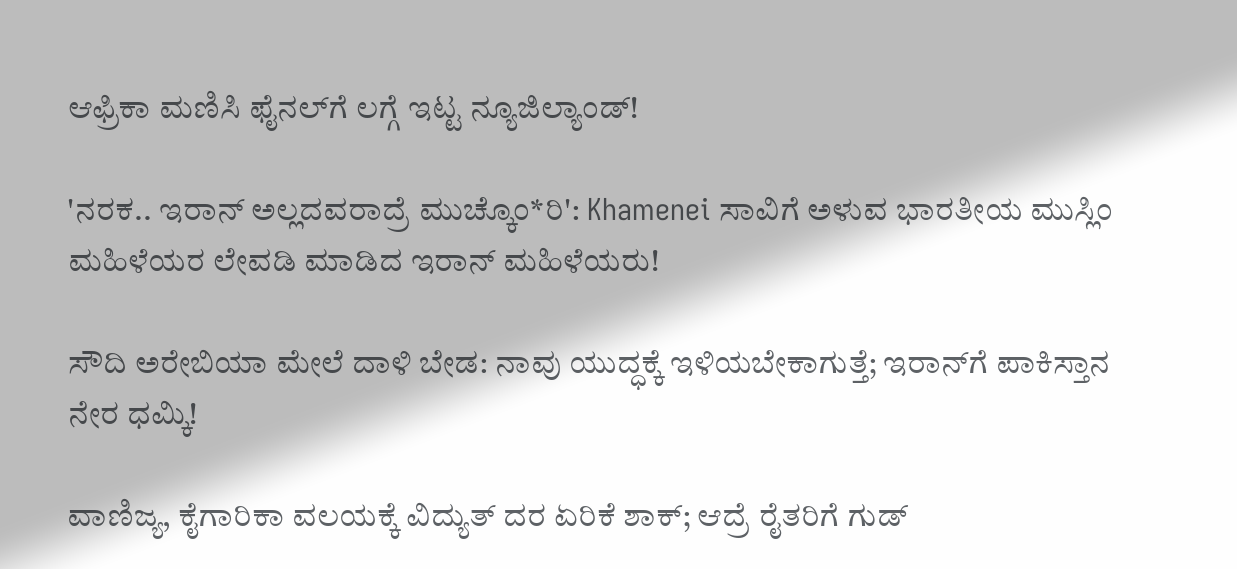ಆಫ್ರಿಕಾ ಮಣಿಸಿ ಫೈನಲ್‌ಗೆ ಲಗ್ಗೆ ಇಟ್ಟ ನ್ಯೂಜಿಲ್ಯಾಂಡ್!

'ನರಕ.. ಇರಾನ್ ಅಲ್ಲದವರಾದ್ರೆ ಮುಚ್ಕೊಂ*ರಿ': Khamenei ಸಾವಿಗೆ ಅಳುವ ಭಾರತೀಯ ಮುಸ್ಲಿಂ ಮಹಿಳೆಯರ ಲೇವಡಿ ಮಾಡಿದ ಇರಾನ್ ಮಹಿಳೆಯರು!

ಸೌದಿ ಅರೇಬಿಯಾ ಮೇಲೆ ದಾಳಿ ಬೇಡ: ನಾವು ಯುದ್ಧಕ್ಕೆ ಇಳಿಯಬೇಕಾಗುತ್ತೆ; ಇರಾನ್‌ಗೆ ಪಾಕಿಸ್ತಾನ ನೇರ ಧಮ್ಕಿ!

ವಾಣಿಜ್ಯ, ಕೈಗಾರಿಕಾ ವಲಯಕ್ಕೆ ವಿದ್ಯುತ್ ದರ ಏರಿಕೆ ಶಾಕ್; ಆದ್ರೆ ರೈತರಿಗೆ ಗುಡ್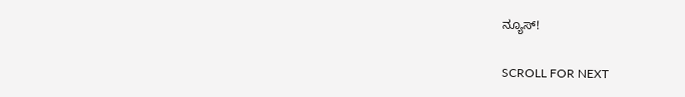ನ್ಯೂಸ್!

SCROLL FOR NEXT